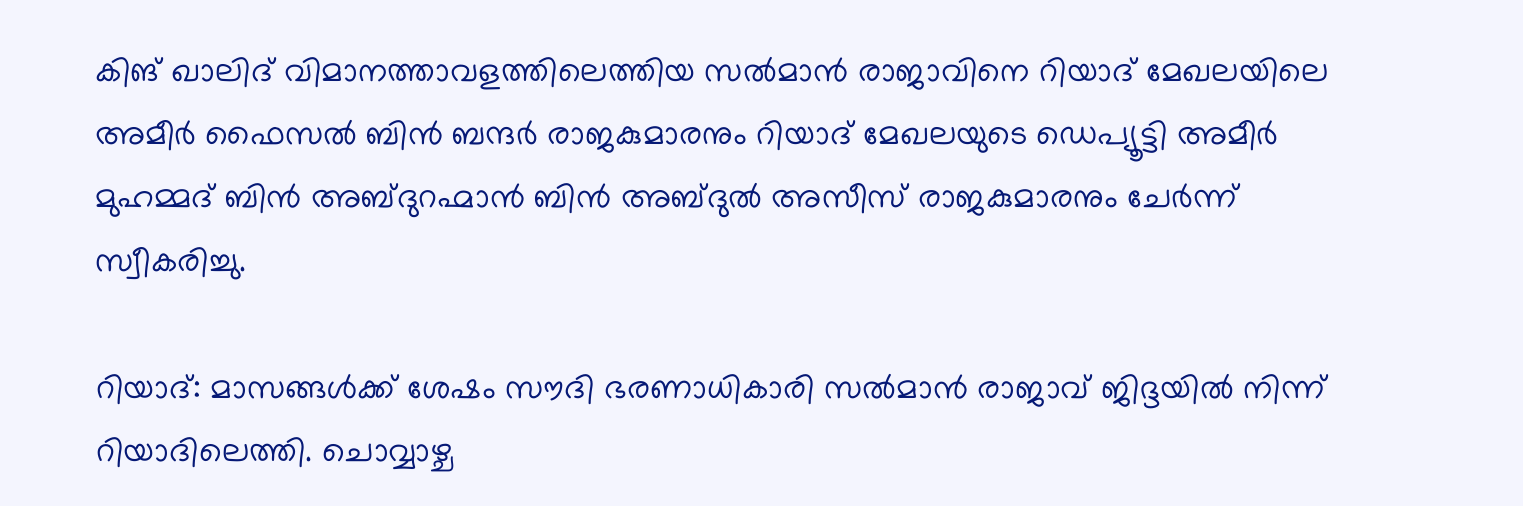കിങ് ഖാലിദ് വിമാനത്താവളത്തിലെത്തിയ സല്‍മാന്‍ രാജാവിനെ റിയാദ് മേഖലയിലെ അമീര്‍ ഫൈസല്‍ ബിന്‍ ബന്ദര്‍ രാജകുമാരനും റിയാദ് മേഖലയുടെ ഡെപ്യൂട്ടി അമീര്‍ മുഹമ്മദ് ബിന്‍ അബ്ദുറഹ്മാന്‍ ബിന്‍ അബ്ദുല്‍ അസീസ് രാജകുമാരനും ചേര്‍ന്ന് സ്വീകരിച്ചു.

റിയാദ്: മാസങ്ങള്‍ക്ക് ശേഷം സൗദി ഭരണാധികാരി സല്‍മാന്‍ രാജാവ് ജിദ്ദയില്‍ നിന്ന് റിയാദിലെത്തി. ചൊവ്വാഴ്ച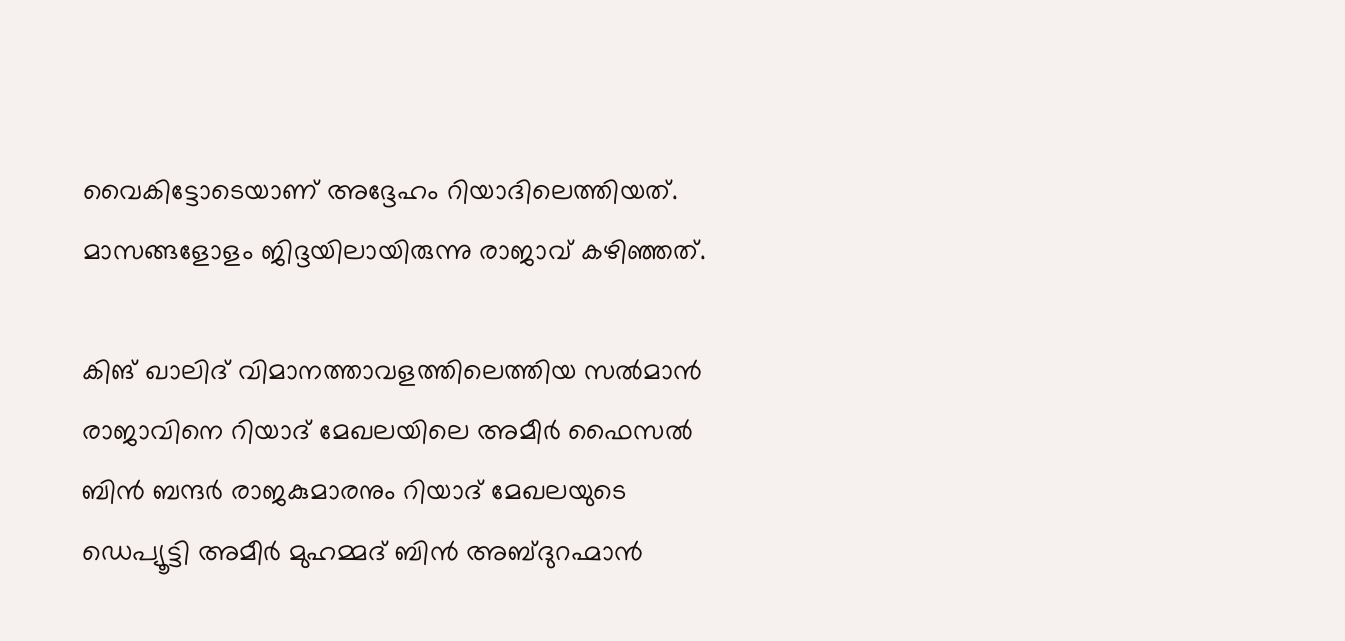വൈകിട്ടോടെയാണ് അദ്ദേഹം റിയാദിലെത്തിയത്. മാസങ്ങളോളം ജിദ്ദയിലായിരുന്നു രാജാവ് കഴിഞ്ഞത്.

കിങ് ഖാലിദ് വിമാനത്താവളത്തിലെത്തിയ സല്‍മാന്‍ രാജാവിനെ റിയാദ് മേഖലയിലെ അമീര്‍ ഫൈസല്‍ ബിന്‍ ബന്ദര്‍ രാജകുമാരനും റിയാദ് മേഖലയുടെ ഡെപ്യൂട്ടി അമീര്‍ മുഹമ്മദ് ബിന്‍ അബ്ദുറഹ്മാന്‍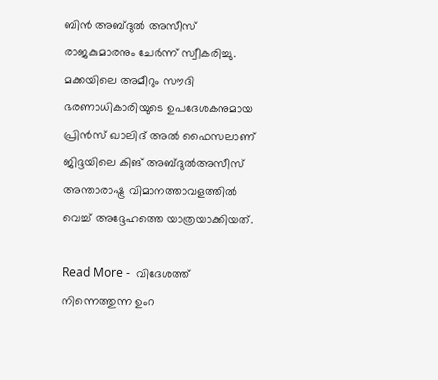ബിന്‍ അബ്ദുല്‍ അസീസ് രാജകുമാരനും ചേര്‍ന്ന് സ്വീകരിച്ചു. മക്കയിലെ അമീറും സൗദി ഭരണാധികാരിയുടെ ഉപദേശകനുമായ പ്രിന്‍സ് ഖാലിദ് അല്‍ ഫൈസലാണ് ജിദ്ദയിലെ കിങ് അബ്ദുല്‍അസീസ് അന്താരാഷ്ട്ര വിമാനത്താവളത്തില്‍ വെച്ച് അദ്ദേഹത്തെ യാത്രയാക്കിയത്.

Read More -  വിദേശത്ത് നിന്നെത്തുന്ന ഉംറ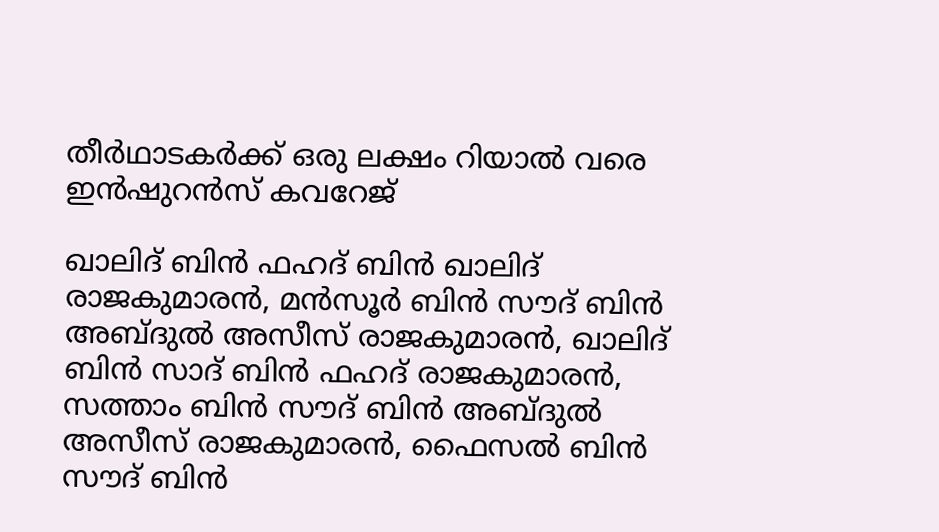തീർഥാടകർക്ക് ഒരു ലക്ഷം റിയാൽ വരെ ഇൻഷുറൻസ് കവറേജ്

ഖാലിദ് ബിന്‍ ഫഹദ് ബിന്‍ ഖാലിദ് രാജകുമാരന്‍, മന്‍സൂര്‍ ബിന്‍ സൗദ് ബിന്‍ അബ്ദുല്‍ അസീസ് രാജകുമാരന്‍, ഖാലിദ് ബിന്‍ സാദ് ബിന്‍ ഫഹദ് രാജകുമാരന്‍, സത്താം ബിന്‍ സൗദ് ബിന്‍ അബ്ദുല്‍ അസീസ് രാജകുമാരന്‍, ഫൈസല്‍ ബിന്‍ സൗദ് ബിന്‍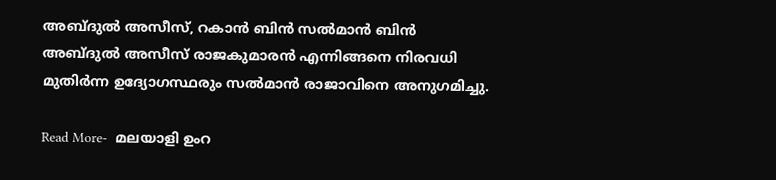അബ്ദുല്‍ അസീസ്, റകാന്‍ ബിന്‍ സല്‍മാന്‍ ബിന്‍ അബ്ദുല്‍ അസീസ് രാജകുമാരന്‍ എന്നിങ്ങനെ നിരവധി മുതിര്‍ന്ന ഉദ്യോഗസ്ഥരും സല്‍മാന്‍ രാജാവിനെ അനുഗമിച്ചു.

Read More-  മലയാളി ഉംറ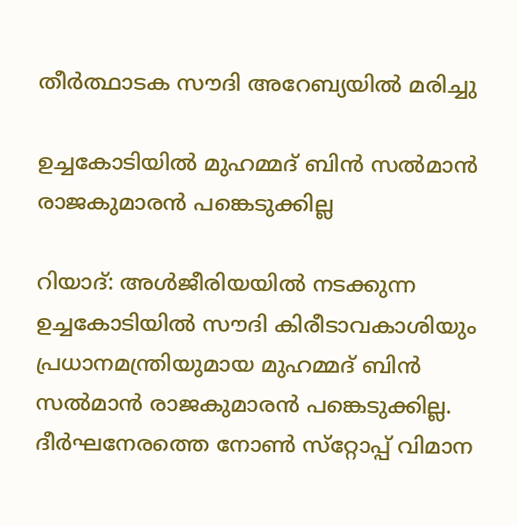തീർത്ഥാടക സൗദി അറേബ്യയില്‍ മരിച്ചു

ഉച്ചകോടിയില്‍ മുഹമ്മദ് ബിന്‍ സല്‍മാന്‍ രാജകുമാരന്‍ പങ്കെടുക്കില്ല

റിയാദ്: അള്‍ജീരിയയില്‍ നടക്കുന്ന ഉച്ചകോടിയില്‍ സൗദി കിരീടാവകാശിയും പ്രധാനമന്ത്രിയുമായ മുഹമ്മദ് ബിന്‍ സല്‍മാന്‍ രാജകുമാരന്‍ പങ്കെടുക്കില്ല. ദീര്‍ഘനേരത്തെ നോണ്‍ സ്‌റ്റോപ്പ് വിമാന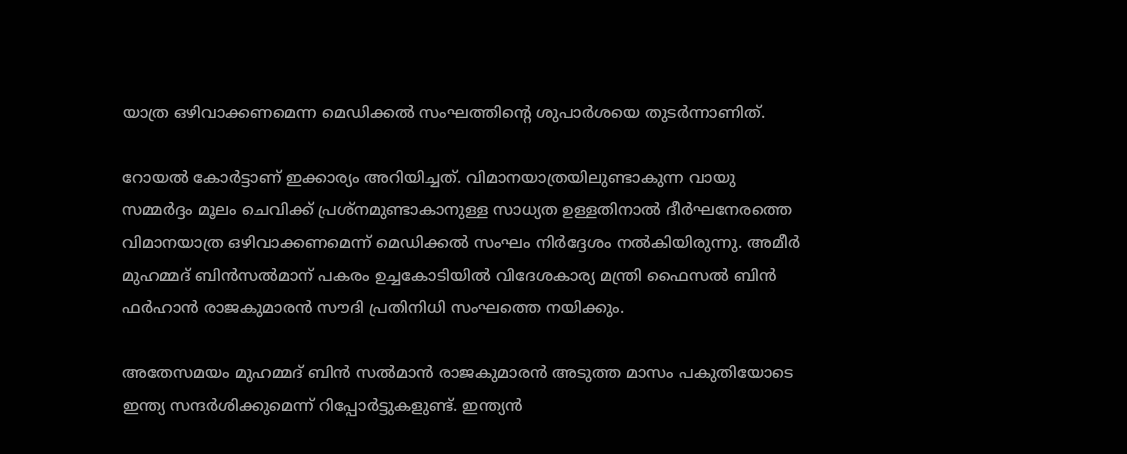യാത്ര ഒഴിവാക്കണമെന്ന മെഡിക്കല്‍ സംഘത്തിന്റെ ശുപാര്‍ശയെ തുടര്‍ന്നാണിത്.

റോയല്‍ കോര്‍ട്ടാണ് ഇക്കാര്യം അറിയിച്ചത്. വിമാനയാത്രയിലുണ്ടാകുന്ന വായു സമ്മര്‍ദ്ദം മൂലം ചെവിക്ക് പ്രശ്നമുണ്ടാകാനുള്ള സാധ്യത ഉള്ളതിനാല്‍ ദീര്‍ഘനേരത്തെ വിമാനയാത്ര ഒഴിവാക്കണമെന്ന് മെഡിക്കല്‍ സംഘം നിര്‍ദ്ദേശം നല്‍കിയിരുന്നു. അമീര്‍ മുഹമ്മദ് ബിന്‍സല്‍മാന് പകരം ഉച്ചകോടിയില്‍ വിദേശകാര്യ മന്ത്രി ഫൈസല്‍ ബിന്‍ ഫര്‍ഹാന്‍ രാജകുമാരന്‍ സൗദി പ്രതിനിധി സംഘത്തെ നയിക്കും.

അതേസമയം മുഹമ്മദ് ബിൻ സൽമാൻ രാജകുമാരന്‍ അടുത്ത മാസം പകുതിയോടെ ഇന്ത്യ സന്ദർശിക്കുമെന്ന് റിപ്പോര്‍ട്ടുകളുണ്ട്. ഇന്ത്യൻ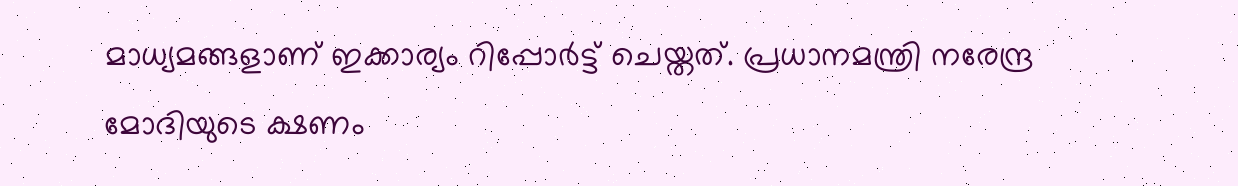മാധ്യമങ്ങളാണ് ഇക്കാര്യം റിപ്പോർട്ട് ചെയ്തത്. പ്രധാനമന്ത്രി നരേന്ദ്ര മോദിയുടെ ക്ഷണം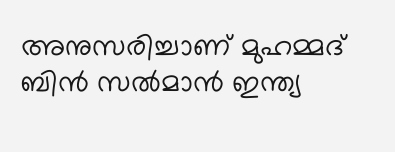അനുസരിച്ചാണ് മുഹമ്മദ് ബിൻ സൽമാൻ ഇന്ത്യ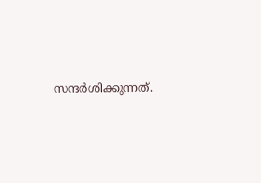സന്ദർശിക്കുന്നത്.